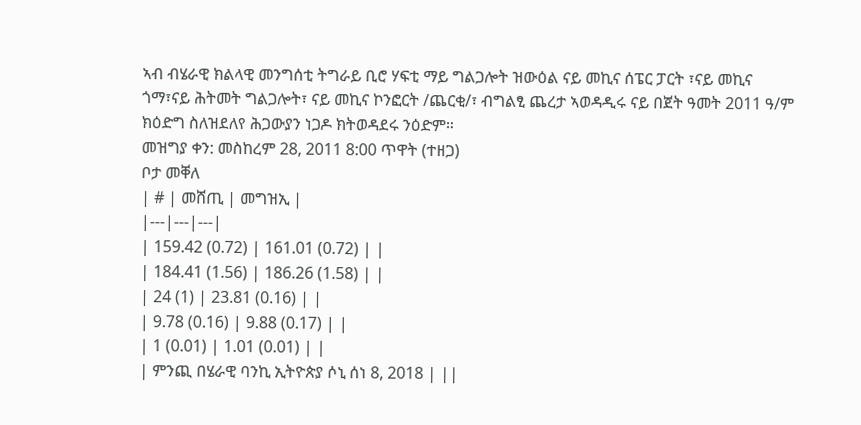ኣብ ብሄራዊ ክልላዊ መንግሰቲ ትግራይ ቢሮ ሃፍቲ ማይ ግልጋሎት ዝውዕል ናይ መኪና ሰፔር ፓርት ፣ናይ መኪና ጎማ፣ናይ ሕትመት ግልጋሎት፣ ናይ መኪና ኮንፎርት /ጨርቂ/፣ ብግልፂ ጨረታ ኣወዳዲሩ ናይ በጀት ዓመት 2011 ዓ/ም ክዕድግ ስለዝደለየ ሕጋውያን ነጋዶ ክትወዳደሩ ንዕድም።
መዝግያ ቀን: መስከረም 28, 2011 8:00 ጥዋት (ተዘጋ)
ቦታ መቐለ
| # | መሸጢ | መግዝኢ |
|---|---|---|
| 159.42 (0.72) | 161.01 (0.72) | |
| 184.41 (1.56) | 186.26 (1.58) | |
| 24 (1) | 23.81 (0.16) | |
| 9.78 (0.16) | 9.88 (0.17) | |
| 1 (0.01) | 1.01 (0.01) | |
| ምንጪ በሄራዊ ባንኪ ኢትዮጵያ ሶኒ ሰነ 8, 2018 | ||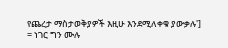የጨረታ ማስታወቅያዎች እዚሁ እንደሚለቀቁ ያውቃሉ'] = ነገር ግን ሙሉ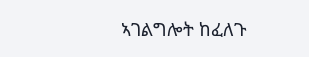ኣገልግሎት ከፈለጉ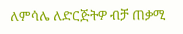ለምሳሌ ለድርጅትዎ ብቻ ጠቃሚ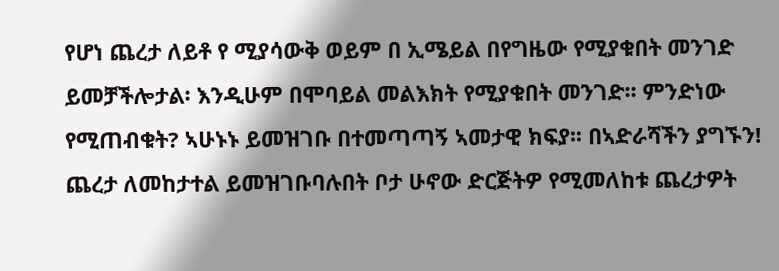የሆነ ጨረታ ለይቶ የ ሚያሳውቅ ወይም በ ኢሜይል በየግዜው የሚያቁበት መንገድ ይመቻችሎታል፡ እንዲሁም በሞባይል መልእክት የሚያቁበት መንገድ፡፡ ምንድነው የሚጠብቁት? ኣሁኑኑ ይመዝገቡ በተመጣጣኝ ኣመታዊ ክፍያ፡፡ በኣድራሻችን ያግኙን!
ጨረታ ለመከታተል ይመዝገቡባሉበት ቦታ ሁኖው ድርጅትዎ የሚመለከቱ ጨረታዎት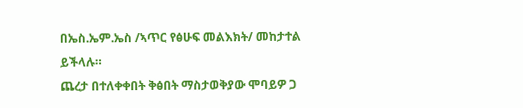በኤስ.ኤም.ኤስ /ኣጥር የፅሁፍ መልእክት/ መከታተል ይችላሉ።
ጨረታ በተለቀቀበት ቅፅበት ማስታወቅያው ሞባይዎ ጋ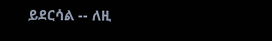ይደርሳል -- ለዚ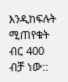እንዲከፍሉት ሚጠየቁት ብር 400 ብቻ ነው::